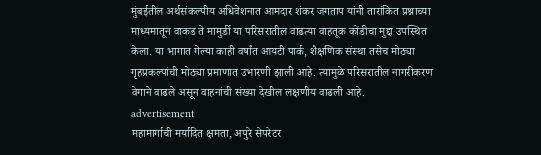मुंबईतील अर्थसंकल्पीय अधिवेशनात आमदार शंकर जगताप यांनी तारांकित प्रश्नाच्या माध्यमातून वाकड ते मामुर्डी या परिसरातील वाढत्या वाहतूक कोंडीचा मुद्दा उपस्थित केला. या भागात गेल्या काही वर्षांत आयटी पार्क, शैक्षणिक संस्था तसेच मोठ्या गृहप्रकल्पांची मोठ्या प्रमाणात उभारणी झाली आहे. त्यामुळे परिसरातील नागरीकरण वेगाने वाढले असून वाहनांची संख्या देखील लक्षणीय वाढली आहे.
advertisement
महामार्गाची मर्यादित क्षमता, अपुरे सेपरेटर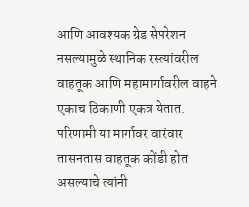आणि आवश्यक ग्रेड सेपरेशन नसल्यामुळे स्थानिक रस्त्यांवरील वाहतूक आणि महामार्गावरील वाहने एकाच ठिकाणी एकत्र येतात. परिणामी या मार्गावर वारंवार तासनतास वाहतूक कोंडी होत असल्याचे त्यांनी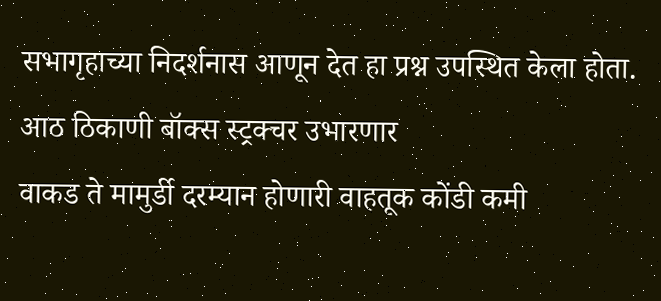सभागृहाच्या निदर्शनास आणून देत हा प्रश्न उपस्थित केला होता.
आठ ठिकाणी बॉक्स स्ट्रक्चर उभारणार
वाकड ते मामुर्डी दरम्यान होणारी वाहतूक कोंडी कमी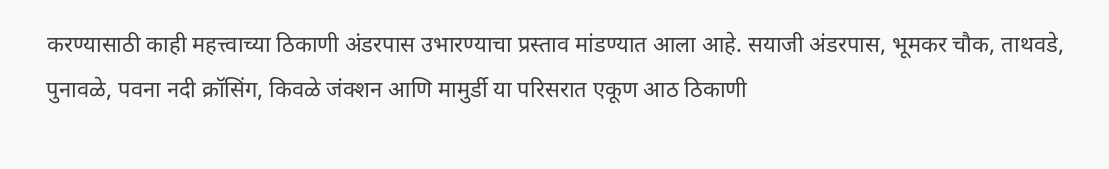करण्यासाठी काही महत्त्वाच्या ठिकाणी अंडरपास उभारण्याचा प्रस्ताव मांडण्यात आला आहे. सयाजी अंडरपास, भूमकर चौक, ताथवडे, पुनावळे, पवना नदी क्रॉसिंग, किवळे जंक्शन आणि मामुर्डी या परिसरात एकूण आठ ठिकाणी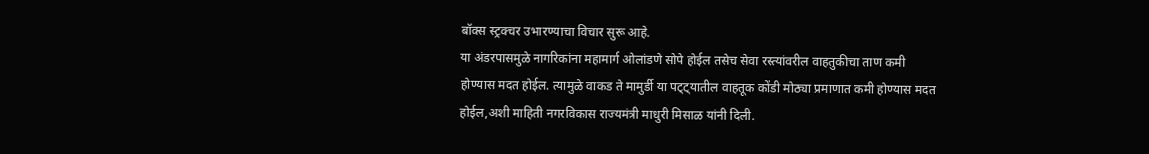बॉक्स स्ट्रक्चर उभारण्याचा विचार सुरू आहे.
या अंडरपासमुळे नागरिकांना महामार्ग ओलांडणे सोपे होईल तसेच सेवा रस्त्यांवरील वाहतुकीचा ताण कमी होण्यास मदत होईल. त्यामुळे वाकड ते मामुर्डी या पट्ट्यातील वाहतूक कोंडी मोठ्या प्रमाणात कमी होण्यास मदत होईल,अशी माहिती नगरविकास राज्यमंत्री माधुरी मिसाळ यांनी दिली.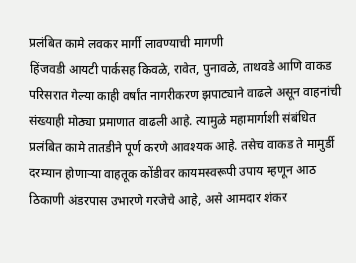प्रलंबित कामे लवकर मार्गी लावण्याची मागणी
हिंजवडी आयटी पार्कसह किवळे, रावेत, पुनावळे, ताथवडे आणि वाकड परिसरात गेल्या काही वर्षांत नागरीकरण झपाट्याने वाढले असून वाहनांची संख्याही मोठ्या प्रमाणात वाढली आहे. त्यामुळे महामार्गाशी संबंधित प्रलंबित कामे तातडीने पूर्ण करणे आवश्यक आहे. तसेच वाकड ते मामुर्डी दरम्यान होणाऱ्या वाहतूक कोंडीवर कायमस्वरूपी उपाय म्हणून आठ ठिकाणी अंडरपास उभारणे गरजेचे आहे, असे आमदार शंकर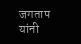जगताप यांनी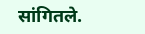सांगितले.